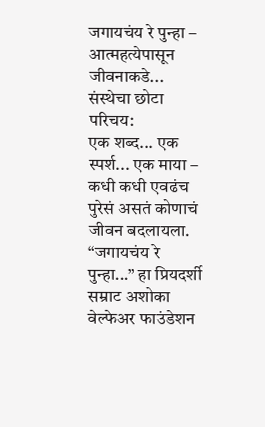जगायचंय रे पुन्हा – आत्महत्येपासून जीवनाकडे...
संस्थेचा छोटा परिचय:
एक शब्द... एक स्पर्श... एक माया – कधी कधी एवढंच पुरेसं असतं कोणाचं जीवन बदलायला.
“जगायचंय रे पुन्हा...” हा प्रियदर्शी सम्राट अशोका वेल्फेअर फाउंडेशन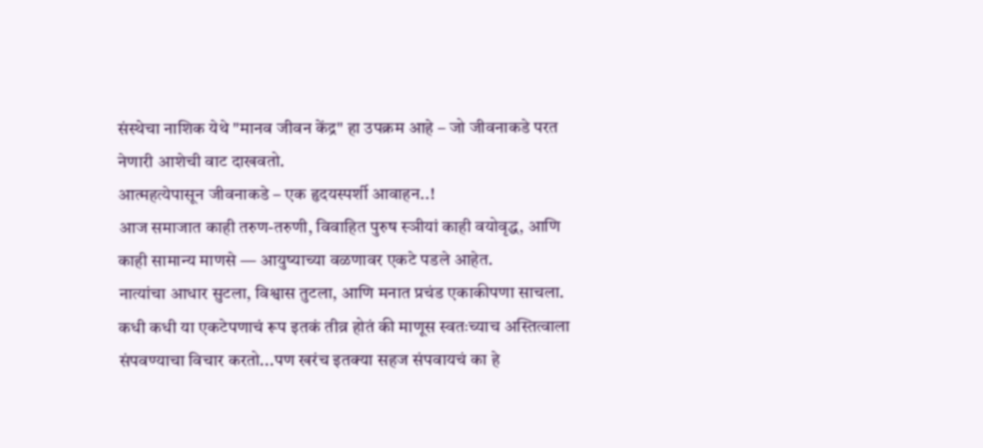संस्थेचा नाशिक येथे "मानव जीवन केंद्र" हा उपक्रम आहे – जो जीवनाकडे परत नेणारी आशेची वाट दाखवतो.
आत्महत्येपासून जीवनाकडे – एक हृदयस्पर्शी आवाहन..!
आज समाजात काही तरुण-तरुणी, विवाहित पुरुष स्ञीयां काही वयोवृद्ध, आणि काही सामान्य माणसे — आयुष्याच्या वळणावर एकटे पडले आहेत.
नात्यांचा आधार सुटला, विश्वास तुटला, आणि मनात प्रचंड एकाकीपणा साचला.
कधी कधी या एकटेपणाचं रूप इतकं तीव्र होतं की माणूस स्वतःच्याच अस्तित्वाला संपवण्याचा विचार करतो...पण खरंच इतक्या सहज संपवायचं का हे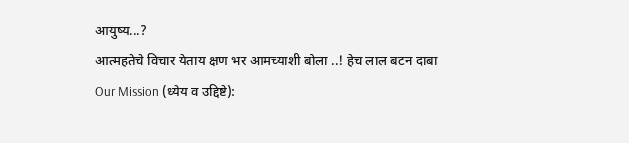आयुष्य...?
आत्महतेचे विचार येताय क्षण भर आमच्याशी बोला ..! हेच लाल बटन दाबा
Our Mission (ध्येय व उद्दिष्टे):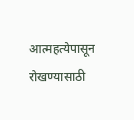आत्महत्येपासून रोखण्यासाठी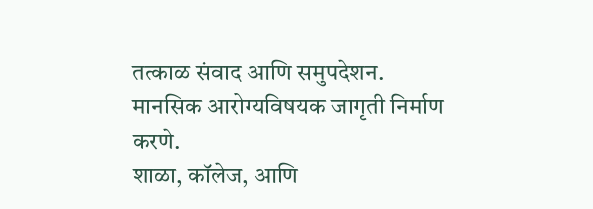तत्काळ संवाद आणि समुपदेशन.
मानसिक आरोग्यविषयक जागृती निर्माण करणे.
शाळा, कॉलेज, आणि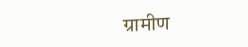ग्रामीण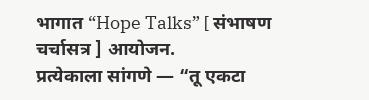भागात “Hope Talks” [ संभाषण चर्चासत्र ] आयोजन.
प्रत्येकाला सांगणे — “तू एकटा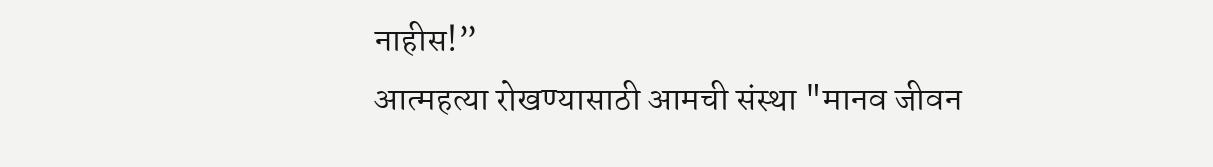नाहीस!”
आत्महत्या रोखण्यासाठी आमची संस्था "मानव जीवन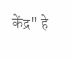केंद्र" हे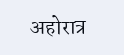अहोरात्र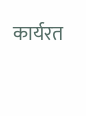कार्यरत